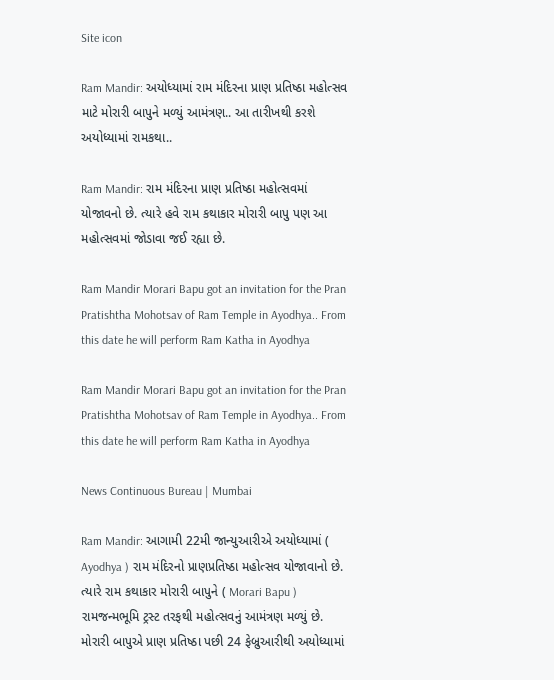Site icon

Ram Mandir: અયોધ્યામાં રામ મંદિરના પ્રાણ પ્રતિષ્ઠા મહોત્સવ માટે મોરારી બાપુને મળ્યું આમંત્રણ.. આ તારીખથી કરશે અયોધ્યામાં રામકથા..

Ram Mandir: રામ મંદિરના પ્રાણ પ્રતિષ્ઠા મહોત્સવમાં યોજાવનો છે. ત્યારે હવે રામ કથાકાર મોરારી બાપુ પણ આ મહોત્સવમાં જોડાવા જઈ રહ્યા છે.

Ram Mandir Morari Bapu got an invitation for the Pran Pratishtha Mohotsav of Ram Temple in Ayodhya.. From this date he will perform Ram Katha in Ayodhya

Ram Mandir Morari Bapu got an invitation for the Pran Pratishtha Mohotsav of Ram Temple in Ayodhya.. From this date he will perform Ram Katha in Ayodhya

News Continuous Bureau | Mumbai

Ram Mandir: આગામી 22મી જાન્યુઆરીએ અયોધ્યામાં ( Ayodhya ) રામ મંદિરનો પ્રાણપ્રતિષ્ઠા મહોત્સવ યોજાવાનો છે. ત્યારે રામ કથાકાર મોરારી બાપુને ( Morari Bapu ) રામજન્મભૂમિ ટ્રસ્ટ તરફથી મહોત્સવનું આમંત્રણ મળ્યું છે. મોરારી બાપુએ પ્રાણ પ્રતિષ્ઠા પછી 24 ફેબ્રુઆરીથી અયોધ્યામાં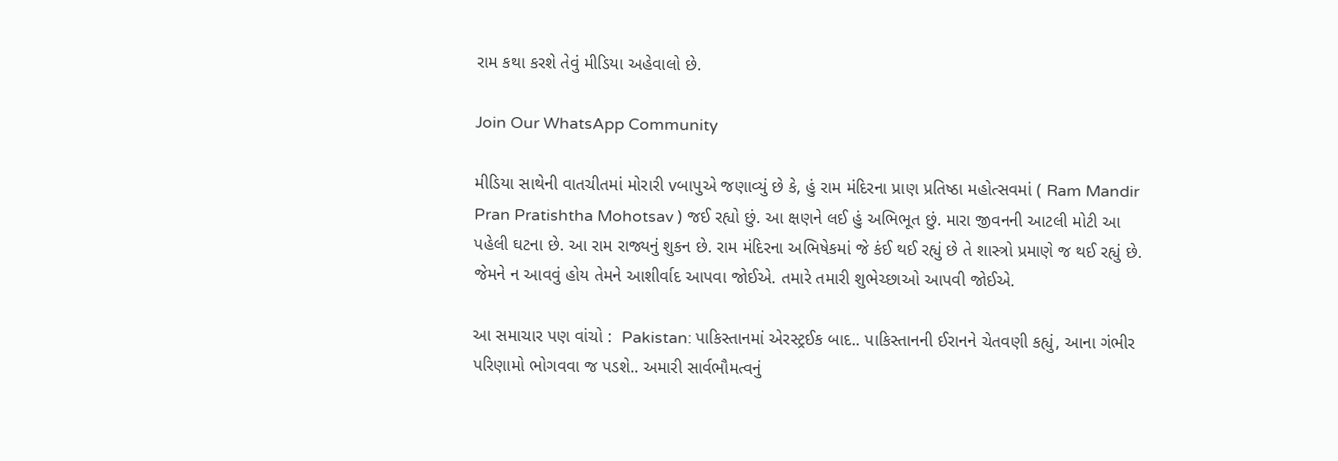રામ કથા કરશે તેવું મીડિયા અહેવાલો છે.

Join Our WhatsApp Community

મીડિયા સાથેની વાતચીતમાં મોરારી vબાપુએ જણાવ્યું છે કે, હું રામ મંદિરના પ્રાણ પ્રતિષ્ઠા મહોત્સવમાં ( Ram Mandir Pran Pratishtha Mohotsav ) જઈ રહ્યો છું. આ ક્ષણને લઈ હું અભિભૂત છું. મારા જીવનની આટલી મોટી આ પહેલી ઘટના છે. આ રામ રાજ્યનું શુકન છે. રામ મંદિરના અભિષેકમાં જે કંઈ થઈ રહ્યું છે તે શાસ્ત્રો પ્રમાણે જ થઈ રહ્યું છે. જેમને ન આવવું હોય તેમને આશીર્વાદ આપવા જોઈએ. તમારે તમારી શુભેચ્છાઓ આપવી જોઈએ.

આ સમાચાર પણ વાંચો :  Pakistan: પાકિસ્તાનમાં એરસ્ટ્રઈક બાદ.. પાકિસ્તાનની ઈરાનને ચેતવણી કહ્યું, આના ગંભીર પરિણામો ભોગવવા જ પડશે.. અમારી સાર્વભૌમત્વનું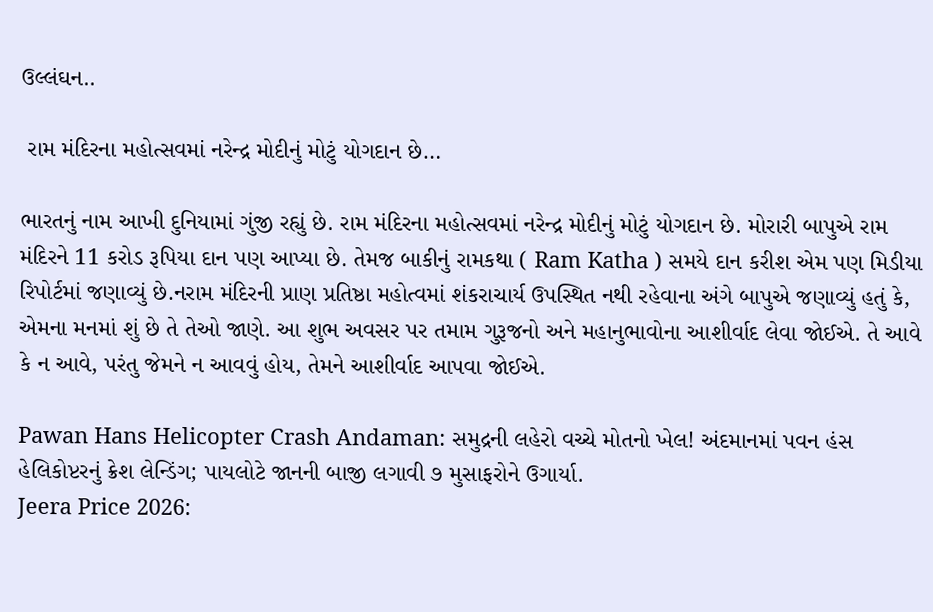ઉલ્લંઘન..

 રામ મંદિરના મહોત્સવમાં નરેન્દ્ર મોદીનું મોટું યોગદાન છે…

ભારતનું નામ આખી દુનિયામાં ગુંજી રહ્યું છે. રામ મંદિરના મહોત્સવમાં નરેન્દ્ર મોદીનું મોટું યોગદાન છે. મોરારી બાપુએ રામ મંદિરને 11 કરોડ રૂપિયા દાન પણ આપ્યા છે. તેમજ બાકીનું રામકથા ( Ram Katha ) સમયે દાન કરીશ એમ પણ મિડીયા રિપોર્ટમાં જણાવ્યું છે.નરામ મંદિરની પ્રાણ પ્રતિષ્ઠા મહોત્વમાં શંકરાચાર્ય ઉપસ્થિત નથી રહેવાના અંગે બાપુએ જણાવ્યું હતું કે, એમના મનમાં શું છે તે તેઓ જાણે. આ શુભ અવસર પર તમામ ગુરૂજનો અને મહાનુભાવોના આશીર્વાદ લેવા જોઈએ. તે આવે કે ન આવે, પરંતુ જેમને ન આવવું હોય, તેમને આશીર્વાદ આપવા જોઈએ.

Pawan Hans Helicopter Crash Andaman: સમુદ્રની લહેરો વચ્ચે મોતનો ખેલ! અંદમાનમાં પવન હંસ હેલિકોપ્ટરનું ક્રેશ લેન્ડિંગ; પાયલોટે જાનની બાજી લગાવી ૭ મુસાફરોને ઉગાર્યા.
Jeera Price 2026: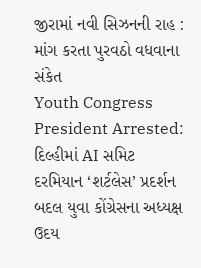જીરામાં નવી સિઝનની રાહ : માંગ કરતા પુરવઠો વધવાના સંકેત
Youth Congress President Arrested: દિલ્હીમાં AI સમિટ દરમિયાન ‘શર્ટલેસ’ પ્રદર્શન બદલ યુવા કોંગ્રેસના અધ્યક્ષ ઉદય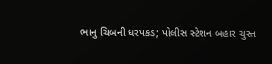ભાનુ ચિબની ધરપકડ; પોલીસ સ્ટેશન બહાર ચુસ્ત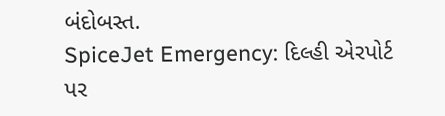બંદોબસ્ત.
SpiceJet Emergency: દિલ્હી એરપોર્ટ પર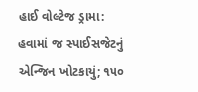હાઈ વોલ્ટેજ ડ્રામા: હવામાં જ સ્પાઈસજેટનું એન્જિન ખોટકાયું; ૧૫૦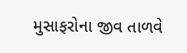મુસાફરોના જીવ તાળવે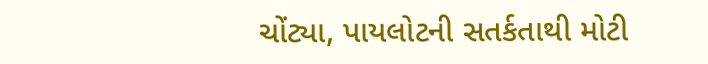ચોંટ્યા, પાયલોટની સતર્કતાથી મોટી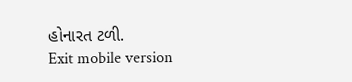હોનારત ટળી.
Exit mobile version